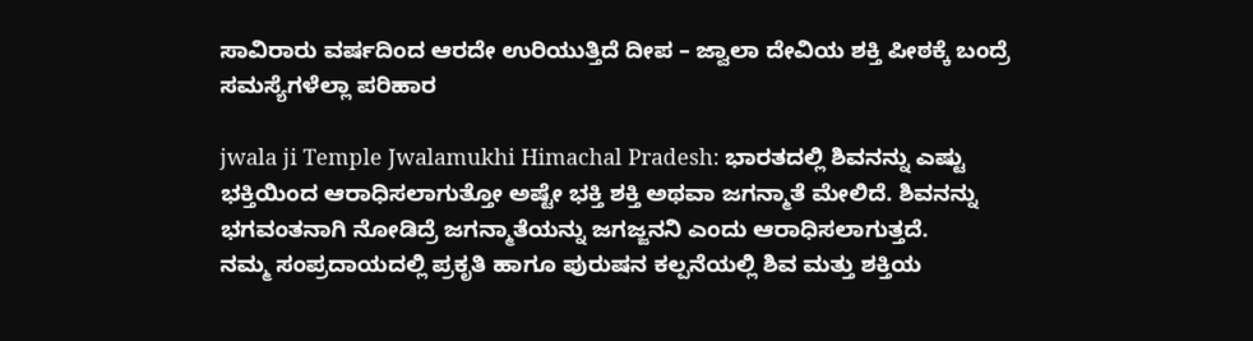ಸಾವಿರಾರು ವರ್ಷದಿಂದ ಆರದೇ ಉರಿಯುತ್ತಿದೆ ದೀಪ – ಜ್ವಾಲಾ ದೇವಿಯ ಶಕ್ತಿ ಪೀಠಕ್ಕೆ ಬಂದ್ರೆ ಸಮಸ್ಯೆಗಳೆಲ್ಲಾ ಪರಿಹಾರ

jwala ji Temple Jwalamukhi Himachal Pradesh: ಭಾರತದಲ್ಲಿ ಶಿವನನ್ನು ಎಷ್ಟು ಭಕ್ತಿಯಿಂದ ಆರಾಧಿಸಲಾಗುತ್ತೋ ಅಷ್ಟೇ ಭಕ್ತಿ ಶಕ್ತಿ ಅಥವಾ ಜಗನ್ಮಾತೆ ಮೇಲಿದೆ. ಶಿವನನ್ನು ಭಗವಂತನಾಗಿ ನೋಡಿದ್ರೆ ಜಗನ್ಮಾತೆಯನ್ನು ಜಗಜ್ಜನನಿ ಎಂದು ಆರಾಧಿಸಲಾಗುತ್ತದೆ.
ನಮ್ಮ ಸಂಪ್ರದಾಯದಲ್ಲಿ ಪ್ರಕೃತಿ ಹಾಗೂ ಪುರುಷನ ಕಲ್ಪನೆಯಲ್ಲಿ ಶಿವ ಮತ್ತು ಶಕ್ತಿಯ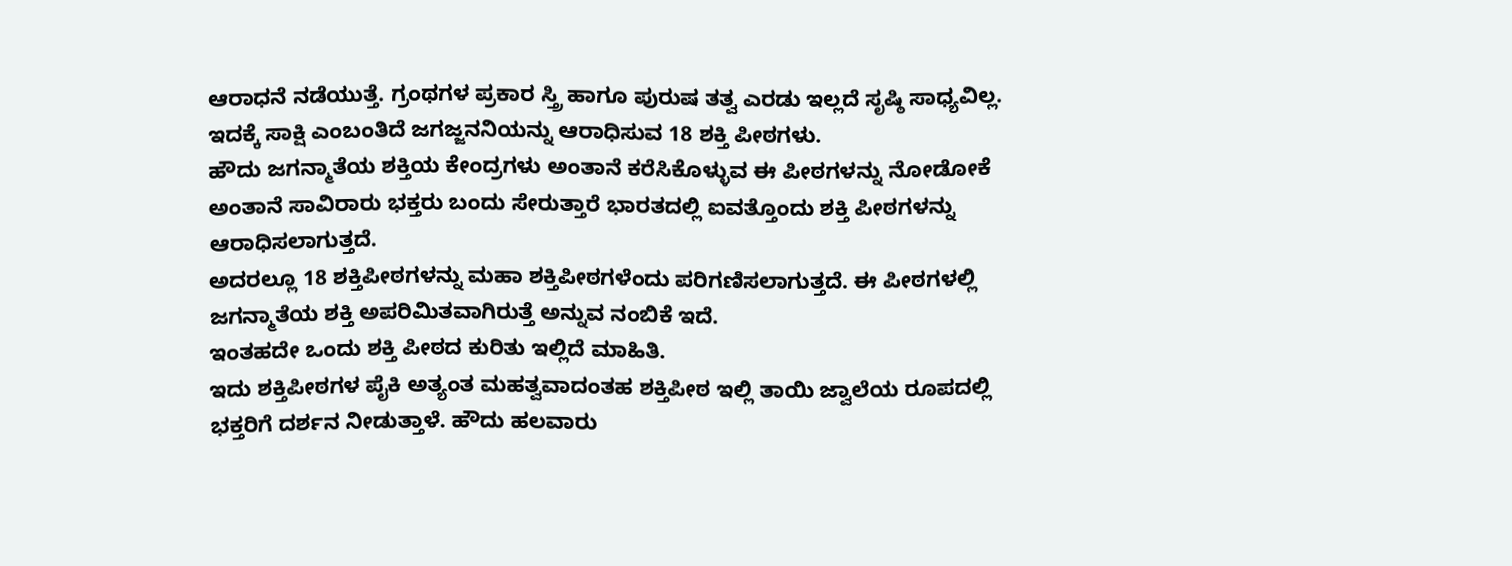ಆರಾಧನೆ ನಡೆಯುತ್ತೆ. ಗ್ರಂಥಗಳ ಪ್ರಕಾರ ಸ್ತ್ರಿ ಹಾಗೂ ಪುರುಷ ತತ್ವ ಎರಡು ಇಲ್ಲದೆ ಸೃಷ್ಠಿ ಸಾಧ್ಯವಿಲ್ಲ.
ಇದಕ್ಕೆ ಸಾಕ್ಷಿ ಎಂಬಂತಿದೆ ಜಗಜ್ಜನನಿಯನ್ನು ಆರಾಧಿಸುವ 18 ಶಕ್ತಿ ಪೀಠಗಳು.
ಹೌದು ಜಗನ್ಮಾತೆಯ ಶಕ್ತಿಯ ಕೇಂದ್ರಗಳು ಅಂತಾನೆ ಕರೆಸಿಕೊಳ್ಳುವ ಈ ಪೀಠಗಳನ್ನು ನೋಡೋಕೆ ಅಂತಾನೆ ಸಾವಿರಾರು ಭಕ್ತರು ಬಂದು ಸೇರುತ್ತಾರೆ ಭಾರತದಲ್ಲಿ ಐವತ್ತೊಂದು ಶಕ್ತಿ ಪೀಠಗಳನ್ನು ಆರಾಧಿಸಲಾಗುತ್ತದೆ.
ಅದರಲ್ಲೂ 18 ಶಕ್ತಿಪೀಠಗಳನ್ನು ಮಹಾ ಶಕ್ತಿಪೀಠಗಳೆಂದು ಪರಿಗಣಿಸಲಾಗುತ್ತದೆ. ಈ ಪೀಠಗಳಲ್ಲಿ ಜಗನ್ಮಾತೆಯ ಶಕ್ತಿ ಅಪರಿಮಿತವಾಗಿರುತ್ತೆ ಅನ್ನುವ ನಂಬಿಕೆ ಇದೆ.
ಇಂತಹದೇ ಒಂದು ಶಕ್ತಿ ಪೀಠದ ಕುರಿತು ಇಲ್ಲಿದೆ ಮಾಹಿತಿ.
ಇದು ಶಕ್ತಿಪೀಠಗಳ ಪೈಕಿ ಅತ್ಯಂತ ಮಹತ್ವವಾದಂತಹ ಶಕ್ತಿಪೀಠ ಇಲ್ಲಿ ತಾಯಿ ಜ್ವಾಲೆಯ ರೂಪದಲ್ಲಿ ಭಕ್ತರಿಗೆ ದರ್ಶನ ನೀಡುತ್ತಾಳೆ. ಹೌದು ಹಲವಾರು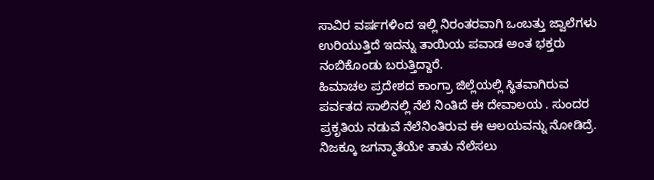ಸಾವಿರ ವರ್ಷಗಳಿಂದ ಇಲ್ಲಿ ನಿರಂತರವಾಗಿ ಒಂಬತ್ತು ಜ್ವಾಲೆಗಳು ಉರಿಯುತ್ತಿದೆ ಇದನ್ನು ತಾಯಿಯ ಪವಾಡ ಅಂತ ಭಕ್ತರು ನಂಬಿಕೊಂಡು ಬರುತ್ತಿದ್ದಾರೆ.
ಹಿಮಾಚಲ ಪ್ರದೇಶದ ಕಾಂಗ್ರಾ ಜಿಲ್ಲೆಯಲ್ಲಿ ಸ್ಥಿತವಾಗಿರುವ ಪರ್ವತದ ಸಾಲಿನಲ್ಲಿ ನೆಲೆ ನಿಂತಿದೆ ಈ ದೇವಾಲಯ . ಸುಂದರ ಪ್ರಕೃತಿಯ ನಡುವೆ ನೆಲೆನಿಂತಿರುವ ಈ ಆಲಯವನ್ನು ನೋಡಿದ್ರೆ. ನಿಜಕ್ಕೂ ಜಗನ್ಮಾತೆಯೇ ತಾತು ನೆಲೆಸಲು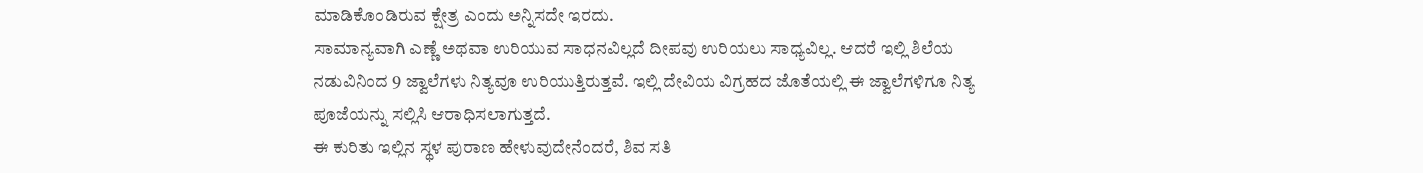ಮಾಡಿಕೊಂಡಿರುವ ಕ್ಷೇತ್ರ ಎಂದು ಅನ್ನಿಸದೇ ಇರದು.
ಸಾಮಾನ್ಯವಾಗಿ ಎಣ್ಣೆ ಅಥವಾ ಉರಿಯುವ ಸಾಧನವಿಲ್ಲದೆ ದೀಪವು ಉರಿಯಲು ಸಾಧ್ಯವಿಲ್ಲ. ಆದರೆ ಇಲ್ಲಿ ಶಿಲೆಯ ನಡುವಿನಿಂದ 9 ಜ್ವಾಲೆಗಳು ನಿತ್ಯವೂ ಉರಿಯುತ್ತಿರುತ್ತವೆ. ಇಲ್ಲಿ ದೇವಿಯ ವಿಗ್ರಹದ ಜೊತೆಯಲ್ಲಿ ಈ ಜ್ವಾಲೆಗಳಿಗೂ ನಿತ್ಯ ಪೂಜೆಯನ್ನು ಸಲ್ಲಿಸಿ ಆರಾಧಿಸಲಾಗುತ್ತದೆ.
ಈ ಕುರಿತು ಇಲ್ಲಿನ ಸ್ಥಳ ಪುರಾಣ ಹೇಳುವುದೇನೆಂದರೆ, ಶಿವ ಸತಿ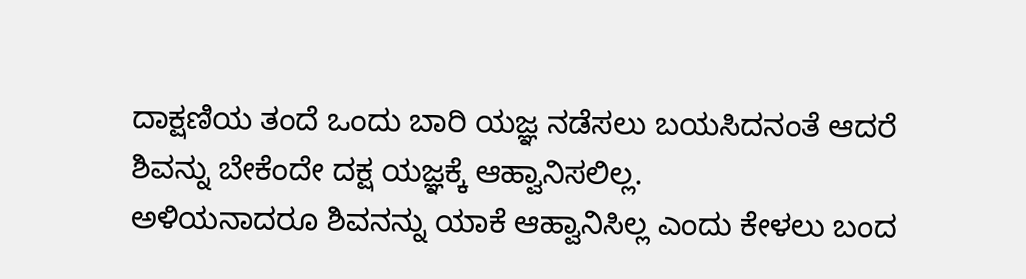ದಾಕ್ಷಣಿಯ ತಂದೆ ಒಂದು ಬಾರಿ ಯಜ್ಞ ನಡೆಸಲು ಬಯಸಿದನಂತೆ ಆದರೆ ಶಿವನ್ನು ಬೇಕೆಂದೇ ದಕ್ಷ ಯಜ್ಞಕ್ಕೆ ಆಹ್ವಾನಿಸಲಿಲ್ಲ.
ಅಳಿಯನಾದರೂ ಶಿವನನ್ನು ಯಾಕೆ ಆಹ್ವಾನಿಸಿಲ್ಲ ಎಂದು ಕೇಳಲು ಬಂದ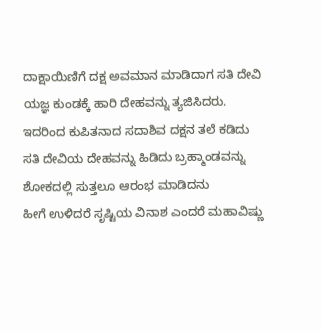ದಾಕ್ಷಾಯಿಣಿಗೆ ದಕ್ಷ ಅವಮಾನ ಮಾಡಿದಾಗ ಸತಿ ದೇವಿ ಯಜ್ಞ ಕುಂಡಕ್ಕೆ ಹಾರಿ ದೇಹವನ್ನು ತ್ಯಜಿಸಿದರು. ಇದರಿಂದ ಕುಪಿತನಾದ ಸದಾಶಿವ ದಕ್ಷನ ತಲೆ ಕಡಿದು ಸತಿ ದೇವಿಯ ದೇಹವನ್ನು ಹಿಡಿದು ಬ್ರಹ್ಮಾಂಡವನ್ನು ಶೋಕದಲ್ಲಿ ಸುತ್ತಲೂ ಆರಂಭ ಮಾಡಿದನು
ಹೀಗೆ ಉಳಿದರೆ ಸೃಷ್ಟಿಯ ವಿನಾಶ ಎಂದರೆ ಮಹಾವಿಷ್ಣು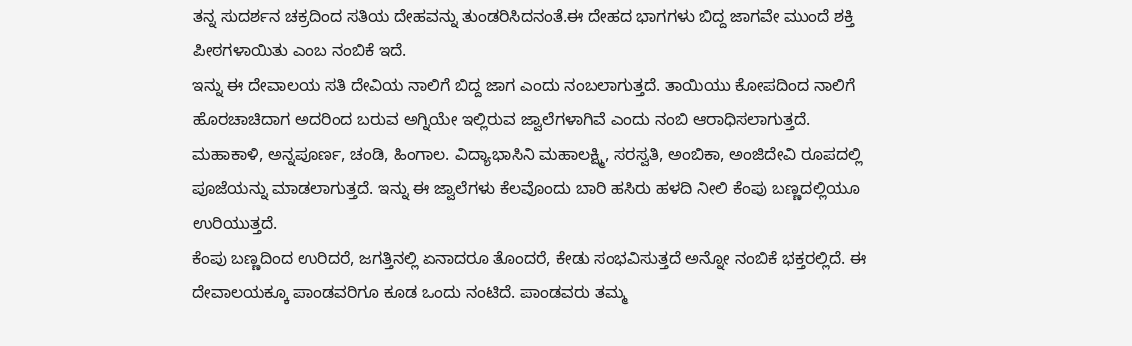ತನ್ನ ಸುದರ್ಶನ ಚಕ್ರದಿಂದ ಸತಿಯ ದೇಹವನ್ನು ತುಂಡರಿಸಿದನಂತೆ.ಈ ದೇಹದ ಭಾಗಗಳು ಬಿದ್ದ ಜಾಗವೇ ಮುಂದೆ ಶಕ್ತಿ ಪೀಠಗಳಾಯಿತು ಎಂಬ ನಂಬಿಕೆ ಇದೆ.
ಇನ್ನು ಈ ದೇವಾಲಯ ಸತಿ ದೇವಿಯ ನಾಲಿಗೆ ಬಿದ್ದ ಜಾಗ ಎಂದು ನಂಬಲಾಗುತ್ತದೆ. ತಾಯಿಯು ಕೋಪದಿಂದ ನಾಲಿಗೆ ಹೊರಚಾಚಿದಾಗ ಅದರಿಂದ ಬರುವ ಅಗ್ನಿಯೇ ಇಲ್ಲಿರುವ ಜ್ವಾಲೆಗಳಾಗಿವೆ ಎಂದು ನಂಬಿ ಆರಾಧಿಸಲಾಗುತ್ತದೆ.
ಮಹಾಕಾಳಿ, ಅನ್ನಪೂರ್ಣ, ಚಂಡಿ, ಹಿಂಗಾಲ. ವಿದ್ಯಾಭಾಸಿನಿ ಮಹಾಲಕ್ಷ್ಮಿ, ಸರಸ್ವತಿ, ಅಂಬಿಕಾ, ಅಂಜಿದೇವಿ ರೂಪದಲ್ಲಿ ಪೂಜೆಯನ್ನು ಮಾಡಲಾಗುತ್ತದೆ. ಇನ್ನು ಈ ಜ್ವಾಲೆಗಳು ಕೆಲವೊಂದು ಬಾರಿ ಹಸಿರು ಹಳದಿ ನೀಲಿ ಕೆಂಪು ಬಣ್ಣದಲ್ಲಿಯೂ ಉರಿಯುತ್ತದೆ.
ಕೆಂಪು ಬಣ್ಣದಿಂದ ಉರಿದರೆ, ಜಗತ್ತಿನಲ್ಲಿ ಏನಾದರೂ ತೊಂದರೆ, ಕೇಡು ಸಂಭವಿಸುತ್ತದೆ ಅನ್ನೋ ನಂಬಿಕೆ ಭಕ್ತರಲ್ಲಿದೆ. ಈ ದೇವಾಲಯಕ್ಕೂ ಪಾಂಡವರಿಗೂ ಕೂಡ ಒಂದು ನಂಟಿದೆ. ಪಾಂಡವರು ತಮ್ಮ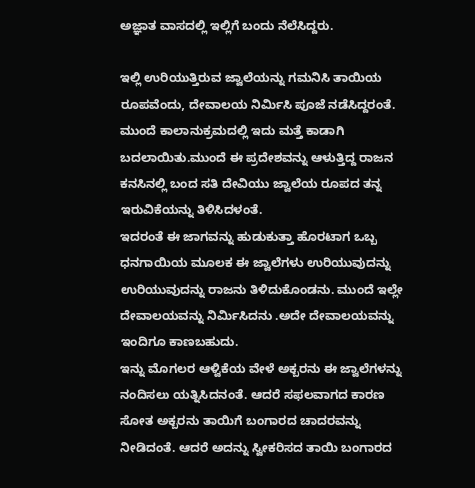ಅಜ್ಞಾತ ವಾಸದಲ್ಲಿ ಇಲ್ಲಿಗೆ ಬಂದು ನೆಲೆಸಿದ್ದರು.

ಇಲ್ಲಿ ಉರಿಯುತ್ತಿರುವ ಜ್ವಾಲೆಯನ್ನು ಗಮನಿಸಿ ತಾಯಿಯ ರೂಪವೆಂದು, ದೇವಾಲಯ ನಿರ್ಮಿಸಿ ಪೂಜೆ ನಡೆಸಿದ್ದರಂತೆ. ಮುಂದೆ ಕಾಲಾನುಕ್ರಮದಲ್ಲಿ ಇದು ಮತ್ತೆ ಕಾಡಾಗಿ ಬದಲಾಯಿತು.ಮುಂದೆ ಈ ಪ್ರದೇಶವನ್ನು ಆಳುತ್ತಿದ್ದ ರಾಜನ ಕನಸಿನಲ್ಲಿ ಬಂದ ಸತಿ ದೇವಿಯು ಜ್ವಾಲೆಯ ರೂಪದ ತನ್ನ ಇರುವಿಕೆಯನ್ನು ತಿಳಿಸಿದಳಂತೆ.
ಇದರಂತೆ ಈ ಜಾಗವನ್ನು ಹುಡುಕುತ್ತಾ ಹೊರಟಾಗ ಒಬ್ಬ ಧನಗಾಯಿಯ ಮೂಲಕ ಈ ಜ್ವಾಲೆಗಳು ಉರಿಯುವುದನ್ನು ಉರಿಯುವುದನ್ನು ರಾಜನು ತಿಳಿದುಕೊಂಡನು. ಮುಂದೆ ಇಲ್ಲೇ ದೇವಾಲಯವನ್ನು ನಿರ್ಮಿಸಿದನು .ಅದೇ ದೇವಾಲಯವನ್ನು ಇಂದಿಗೂ ಕಾಣಬಹುದು.
ಇನ್ನು ಮೊಗಲರ ಆಳ್ವಿಕೆಯ ವೇಳೆ ಅಕ್ಬರನು ಈ ಜ್ವಾಲೆಗಳನ್ನು ನಂದಿಸಲು ಯತ್ನಿಸಿದನಂತೆ. ಆದರೆ ಸಫಲವಾಗದ ಕಾರಣ ಸೋತ ಅಕ್ಬರನು ತಾಯಿಗೆ ಬಂಗಾರದ ಚಾದರವನ್ನು ನೀಡಿದಂತೆ. ಆದರೆ ಅದನ್ನು ಸ್ವೀಕರಿಸದ ತಾಯಿ ಬಂಗಾರದ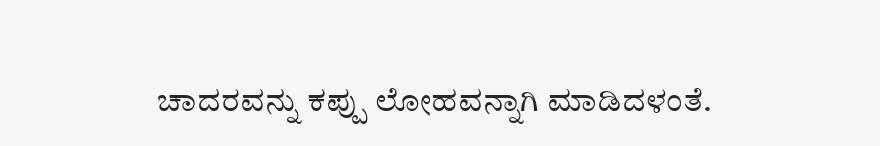ಚಾದರವನ್ನು ಕಪ್ಪು ಲೋಹವನ್ನಾಗಿ ಮಾಡಿದಳಂತೆ.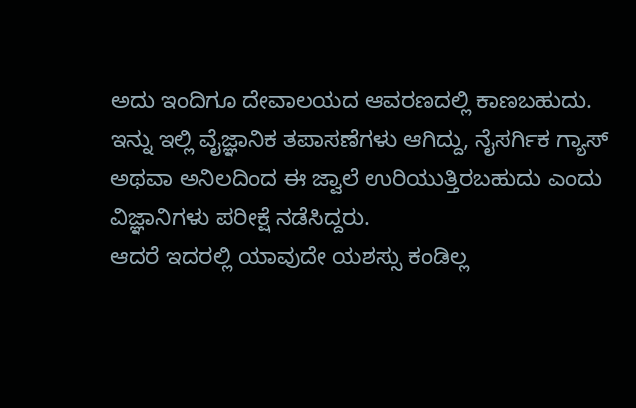ಅದು ಇಂದಿಗೂ ದೇವಾಲಯದ ಆವರಣದಲ್ಲಿ ಕಾಣಬಹುದು. ಇನ್ನು ಇಲ್ಲಿ ವೈಜ್ಞಾನಿಕ ತಪಾಸಣೆಗಳು ಆಗಿದ್ದು, ನೈಸರ್ಗಿಕ ಗ್ಯಾಸ್ ಅಥವಾ ಅನಿಲದಿಂದ ಈ ಜ್ವಾಲೆ ಉರಿಯುತ್ತಿರಬಹುದು ಎಂದು ವಿಜ್ಞಾನಿಗಳು ಪರೀಕ್ಷೆ ನಡೆಸಿದ್ದರು.
ಆದರೆ ಇದರಲ್ಲಿ ಯಾವುದೇ ಯಶಸ್ಸು ಕಂಡಿಲ್ಲ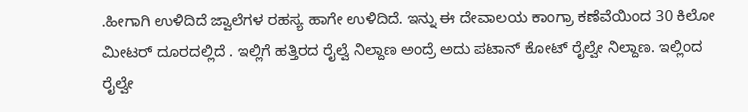.ಹೀಗಾಗಿ ಉಳಿದಿದೆ ಜ್ವಾಲೆಗಳ ರಹಸ್ಯ ಹಾಗೇ ಉಳಿದಿದೆ. ಇನ್ನು ಈ ದೇವಾಲಯ ಕಾಂಗ್ರಾ ಕಣೆವೆಯಿಂದ 30 ಕಿಲೋ ಮೀಟರ್ ದೂರದಲ್ಲಿದೆ . ಇಲ್ಲಿಗೆ ಹತ್ತಿರದ ರೈಲ್ವೆ ನಿಲ್ದಾಣ ಅಂದ್ರೆ ಅದು ಪಟಾನ್ ಕೋಟ್ ರೈಲ್ವೇ ನಿಲ್ದಾಣ. ಇಲ್ಲಿಂದ ರೈಲ್ವೇ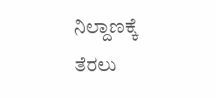ನಿಲ್ದಾಣಕ್ಕೆ ತೆರಲು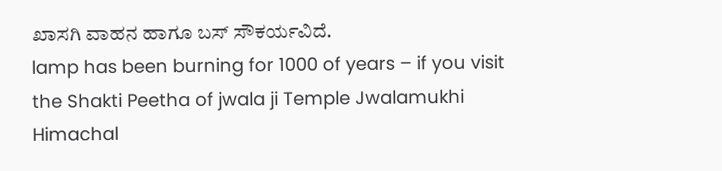ಖಾಸಗಿ ವಾಹನ ಹಾಗೂ ಬಸ್ ಸೌಕರ್ಯವಿದೆ.
lamp has been burning for 1000 of years – if you visit the Shakti Peetha of jwala ji Temple Jwalamukhi Himachal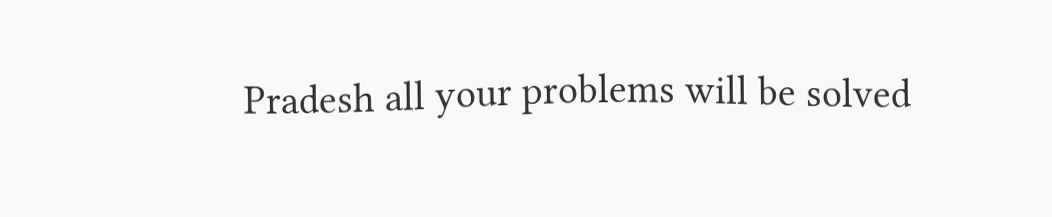Pradesh all your problems will be solved